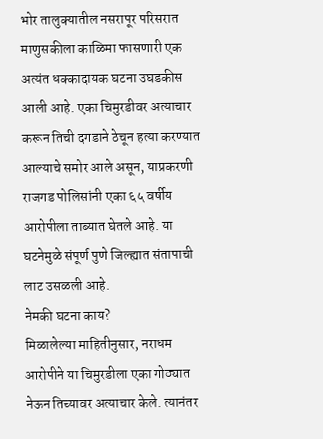भोर तालुक्यातील नसरापूर परिसरात माणुसकीला काळिमा फासणारी एक अत्यंत धक्कादायक घटना उघडकीस आली आहे. एका चिमुरडीवर अत्याचार करून तिची दगडाने ठेचून हत्या करण्यात आल्याचे समोर आले असून, याप्रकरणी राजगड पोलिसांनी एका ६५ वर्षीय आरोपीला ताब्यात घेतले आहे. या घटनेमुळे संपूर्ण पुणे जिल्ह्यात संतापाची लाट उसळली आहे.
नेमकी घटना काय?
मिळालेल्या माहितीनुसार, नराधम आरोपीने या चिमुरडीला एका गोठ्यात नेऊन तिच्यावर अत्याचार केले. त्यानंतर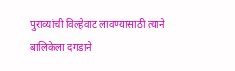पुराव्यांची विल्हेवाट लावण्यासाठी त्याने बालिकेला दगडाने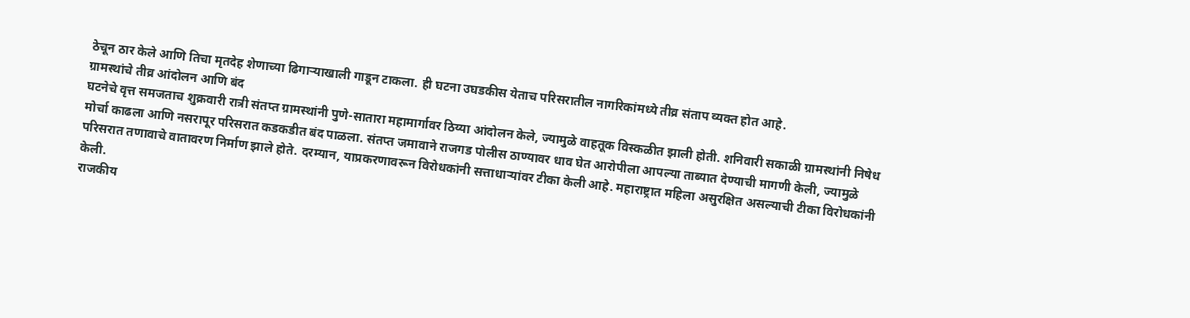ठेचून ठार केले आणि तिचा मृतदेह शेणाच्या ढिगाऱ्याखाली गाडून टाकला. ही घटना उघडकीस येताच परिसरातील नागरिकांमध्ये तीव्र संताप व्यक्त होत आहे.
ग्रामस्थांचे तीव्र आंदोलन आणि बंद
घटनेचे वृत्त समजताच शुक्रवारी रात्री संतप्त ग्रामस्थांनी पुणे-सातारा महामार्गावर ठिय्या आंदोलन केले, ज्यामुळे वाहतूक विस्कळीत झाली होती. शनिवारी सकाळी ग्रामस्थांनी निषेध मोर्चा काढला आणि नसरापूर परिसरात कडकडीत बंद पाळला. संतप्त जमावाने राजगड पोलीस ठाण्यावर धाव घेत आरोपीला आपल्या ताब्यात देण्याची मागणी केली, ज्यामुळे परिसरात तणावाचे वातावरण निर्माण झाले होते. दरम्यान, याप्रकरणावरून विरोधकांनी सत्ताधाऱ्यांवर टीका केली आहे. महाराष्ट्रात महिला असुरक्षित असल्याची टीका विरोधकांनी केली.
राजकीय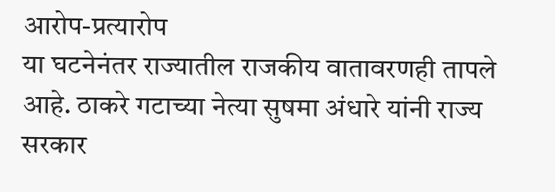आरोप-प्रत्यारोप
या घटनेनंतर राज्यातील राजकीय वातावरणही तापले आहे. ठाकरे गटाच्या नेत्या सुषमा अंधारे यांनी राज्य सरकार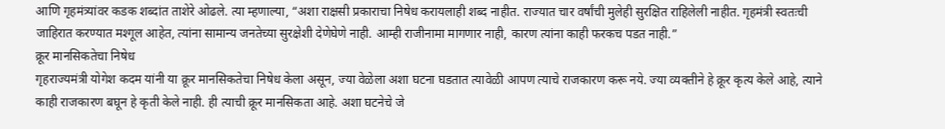आणि गृहमंत्र्यांवर कडक शब्दांत ताशेरे ओढले. त्या म्हणाल्या, “अशा राक्षसी प्रकाराचा निषेध करायलाही शब्द नाहीत. राज्यात चार वर्षांची मुलेही सुरक्षित राहिलेली नाहीत. गृहमंत्री स्वतःची जाहिरात करण्यात मश्गूल आहेत, त्यांना सामान्य जनतेच्या सुरक्षेशी देणेघेणे नाही. आम्ही राजीनामा मागणार नाही, कारण त्यांना काही फरकच पडत नाही.”
क्रूर मानसिकतेचा निषेध
गृहराज्यमंत्री योगेश कदम यांनी या क्रूर मानसिकतेचा निषेध केला असून, ज्या वेळेला अशा घटना घडतात त्यावेळी आपण त्याचे राजकारण करू नये. ज्या व्यक्तीने हे क्रूर कृत्य केले आहे, त्याने काही राजकारण बघून हे कृती केले नाही. ही त्याची क्रूर मानसिकता आहे. अशा घटनेचे जे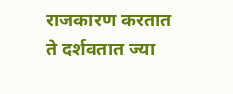राजकारण करतात ते दर्शवतात ज्या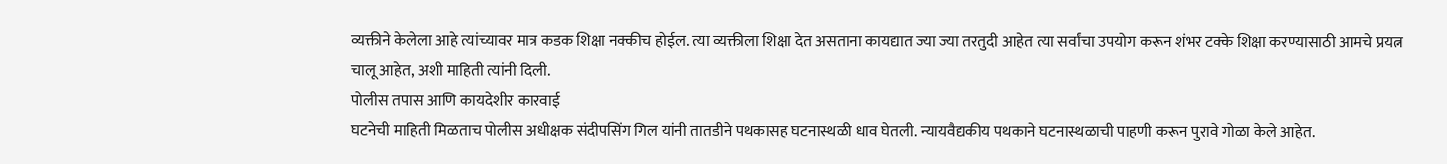व्यक्तीने केलेला आहे त्यांच्यावर मात्र कडक शिक्षा नक्कीच होईल. त्या व्यक्तीला शिक्षा देत असताना कायद्यात ज्या ज्या तरतुदी आहेत त्या सर्वांचा उपयोग करून शंभर टक्के शिक्षा करण्यासाठी आमचे प्रयत्न चालू आहेत, अशी माहिती त्यांनी दिली.
पोलीस तपास आणि कायदेशीर कारवाई
घटनेची माहिती मिळताच पोलीस अधीक्षक संदीपसिंग गिल यांनी तातडीने पथकासह घटनास्थळी धाव घेतली. न्यायवैद्यकीय पथकाने घटनास्थळाची पाहणी करून पुरावे गोळा केले आहेत.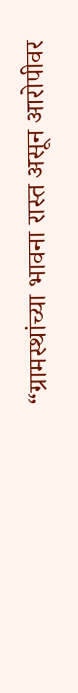“ग्रामस्थांच्या भावना रास्त असून आरोपीवर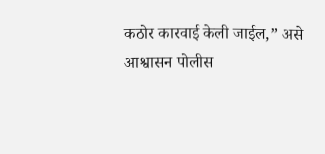कठोर कारवाई केली जाईल,” असे आश्वासन पोलीस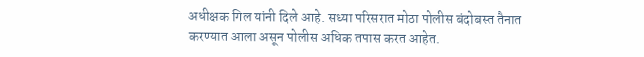अधीक्षक गिल यांनी दिले आहे. सध्या परिसरात मोठा पोलीस बंदोबस्त तैनात करण्यात आला असून पोलीस अधिक तपास करत आहेत.